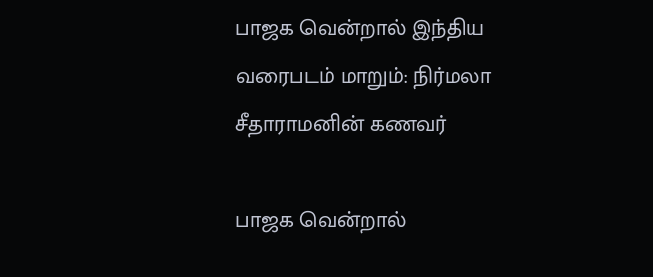பாஜக வென்றால் இந்திய வரைபடம் மாறும்: நிர்மலா சீதாராமனின் கணவர்

பாஜக வென்றால்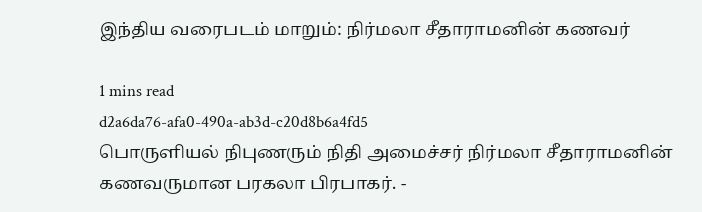இந்திய வரைபடம் மாறும்: நிர்மலா சீதாராமனின் கணவர்

1 mins read
d2a6da76-afa0-490a-ab3d-c20d8b6a4fd5
பொருளியல் நிபுணரும் நிதி அமைச்சர் நிர்மலா சீதாராமனின் கணவருமான பரகலா பிரபாகர். -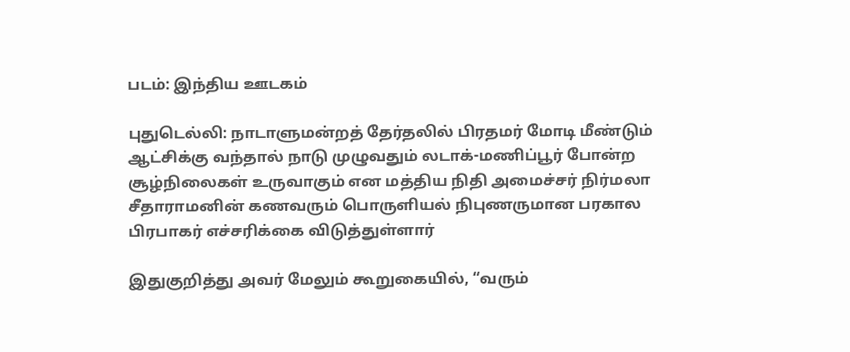படம்: இந்திய ஊடகம்

புதுடெல்லி: நாடாளுமன்றத் தேர்தலில் பிரதமர் மோடி மீண்டும் ஆட்சிக்கு வந்தால் நாடு முழுவதும் லடாக்-மணிப்பூர் போன்ற சூழ்நிலைகள் உருவாகும் என மத்திய நிதி அமைச்சர் நிர்மலா சீதாராமனின் கணவரும் பொருளியல் நிபுணருமான பரகால பிரபாகர் எச்சரிக்கை விடுத்துள்ளார்

இதுகுறித்து அவர் மேலும் கூறுகையில், “வரும்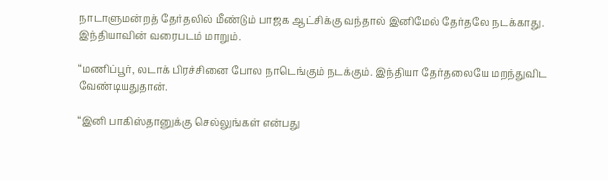நாடாளுமன்றத் தேர்தலில் மீண்டும் பாஜக ஆட்சிக்கு வந்தால் இனிமேல் தேர்தலே நடக்காது. இந்தியாவின் வரைபடம் மாறும்.

“மணிப்பூர், லடாக் பிரச்சினை போல நாடெங்கும் நடக்கும். இந்தியா தேர்தலையே மறந்துவிட வேண்டியதுதான்.

“இனி பாகிஸ்தானுக்கு செல்லுங்கள் என்பது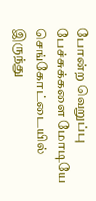போன்ற வெறுப்பு பேச்சுக்களை மோடியே செங்கோட்டையில் இருந்து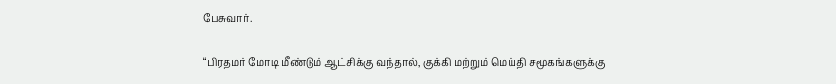பேசுவார்.

“பிரதமர் மோடி மீண்டும் ஆட்சிக்கு வந்தால், குக்கி மற்றும் மெய்தி சமூகங்களுக்கு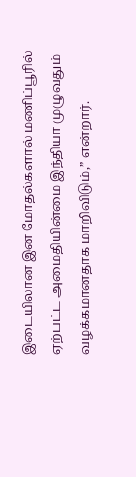இடையிலான இன மோதல்களால் மணிப்பூரில் ஏற்பட்ட அமைதியின்மை இந்தியா முழுவதும் வழக்கமானதாக மாறிவிடும்,” என்றார்.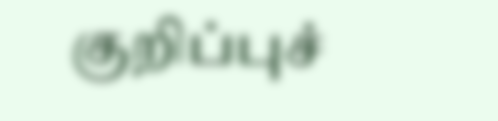குறிப்புச்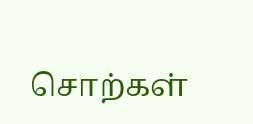சொற்கள்